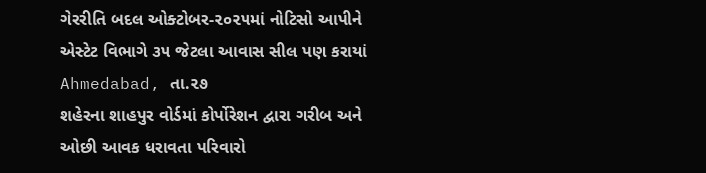ગેરરીતિ બદલ ઓક્ટોબર-૨૦૨૫માં નોટિસો આપીને એસ્ટેટ વિભાગે ૩૫ જેટલા આવાસ સીલ પણ કરાયાં
Ahmedabad, તા.૨૭
શહેરના શાહપુર વોર્ડમાં કોર્પોરેશન દ્વારા ગરીબ અને ઓછી આવક ધરાવતા પરિવારો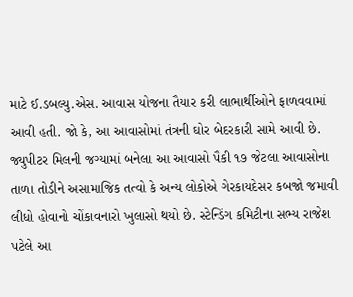માટે ઈ.ડબલ્યુ.એસ. આવાસ યોજના તૈયાર કરી લાભાર્થીઓને ફાળવવામાં આવી હતી. જો કે, આ આવાસોમાં તંત્રની ઘોર બેદરકારી સામે આવી છે. જ્યુપીટર મિલની જગ્યામાં બનેલા આ આવાસો પૈકી ૧૭ જેટલા આવાસોના તાળા તોડીને અસામાજિક તત્વો કે અન્ય લોકોએ ગેરકાયદેસર કબજો જમાવી લીધો હોવાનો ચોંકાવનારો ખુલાસો થયો છે. સ્ટેન્ડિંગ કમિટીના સભ્ય રાજેશ પટેલે આ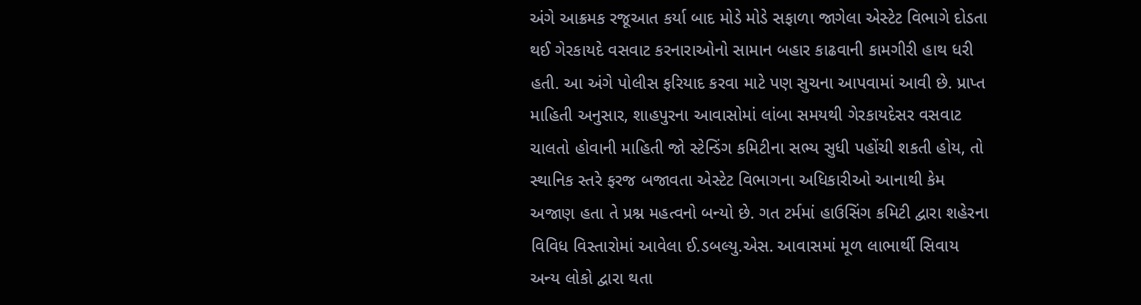અંગે આક્રમક રજૂઆત કર્યા બાદ મોડે મોડે સફાળા જાગેલા એસ્ટેટ વિભાગે દોડતા થઈ ગેરકાયદે વસવાટ કરનારાઓનો સામાન બહાર કાઢવાની કામગીરી હાથ ધરી હતી. આ અંગે પોલીસ ફરિયાદ કરવા માટે પણ સુચના આપવામાં આવી છે. પ્રાપ્ત માહિતી અનુસાર, શાહપુરના આવાસોમાં લાંબા સમયથી ગેરકાયદેસર વસવાટ ચાલતો હોવાની માહિતી જો સ્ટેન્ડિંગ કમિટીના સભ્ય સુધી પહોંચી શકતી હોય, તો સ્થાનિક સ્તરે ફરજ બજાવતા એસ્ટેટ વિભાગના અધિકારીઓ આનાથી કેમ અજાણ હતા તે પ્રશ્ન મહત્વનો બન્યો છે. ગત ટર્મમાં હાઉસિંગ કમિટી દ્વારા શહેરના વિવિધ વિસ્તારોમાં આવેલા ઈ.ડબલ્યુ.એસ. આવાસમાં મૂળ લાભાર્થી સિવાય અન્ય લોકો દ્વારા થતા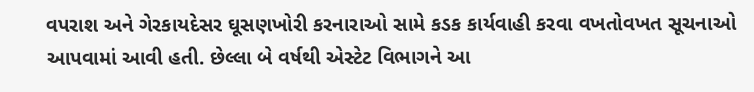વપરાશ અને ગેરકાયદેસર ઘૂસણખોરી કરનારાઓ સામે કડક કાર્યવાહી કરવા વખતોવખત સૂચનાઓ આપવામાં આવી હતી. છેલ્લા બે વર્ષથી એસ્ટેટ વિભાગને આ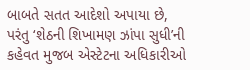બાબતે સતત આદેશો અપાયા છે, પરંતુ ‘શેઠની શિખામણ ઝાંપા સુધી’ની કહેવત મુજબ એસ્ટેટના અધિકારીઓ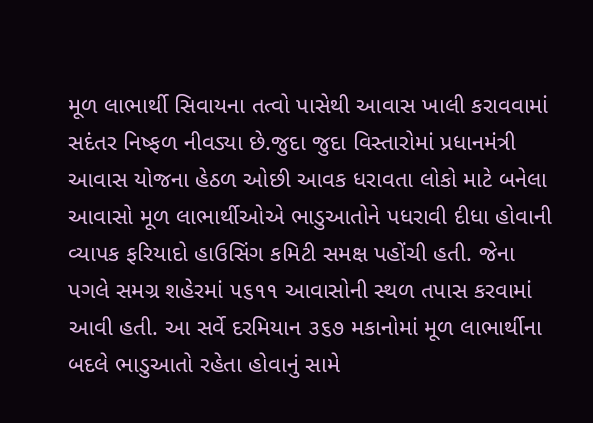મૂળ લાભાર્થી સિવાયના તત્વો પાસેથી આવાસ ખાલી કરાવવામાં સદંતર નિષ્ફળ નીવડ્યા છે.જુદા જુદા વિસ્તારોમાં પ્રધાનમંત્રી આવાસ યોજના હેઠળ ઓછી આવક ધરાવતા લોકો માટે બનેલા આવાસો મૂળ લાભાર્થીઓએ ભાડુઆતોને પધરાવી દીધા હોવાની વ્યાપક ફરિયાદો હાઉસિંગ કમિટી સમક્ષ પહોંચી હતી. જેના પગલે સમગ્ર શહેરમાં ૫૬૧૧ આવાસોની સ્થળ તપાસ કરવામાં આવી હતી. આ સર્વે દરમિયાન ૩૬૭ મકાનોમાં મૂળ લાભાર્થીના બદલે ભાડુઆતો રહેતા હોવાનું સામે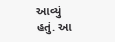આવ્યું હતું. આ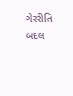ગેરરીતિ બદલ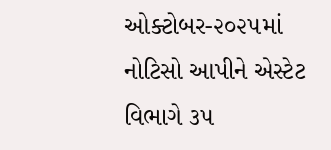ઓક્ટોબર-૨૦૨૫માં નોટિસો આપીને એસ્ટેટ વિભાગે ૩૫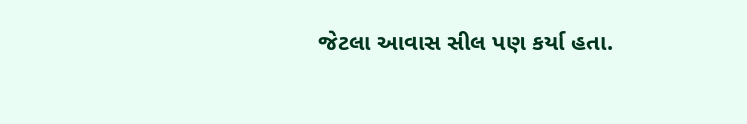જેટલા આવાસ સીલ પણ કર્યા હતા.